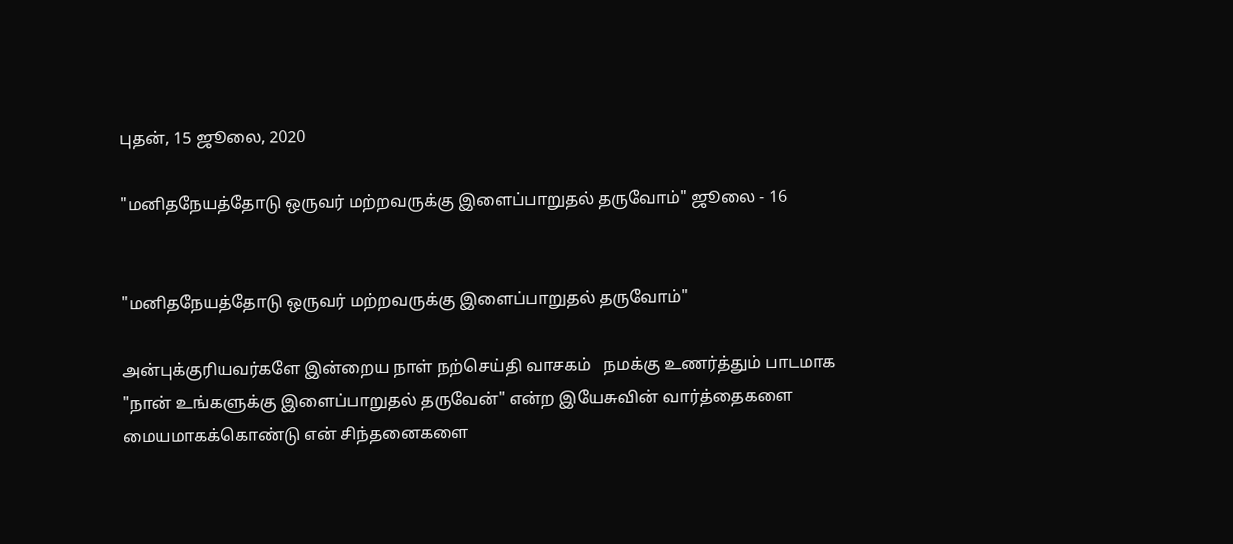புதன், 15 ஜூலை, 2020

"மனிதநேயத்தோடு ஒருவர் மற்றவருக்கு இளைப்பாறுதல் தருவோம்" ஜூலை - 16


"மனிதநேயத்தோடு ஒருவர் மற்றவருக்கு இளைப்பாறுதல் தருவோம்"

அன்புக்குரியவர்களே இன்றைய நாள் நற்செய்தி வாசகம்   நமக்கு உணர்த்தும் பாடமாக "நான் உங்களுக்கு இளைப்பாறுதல் தருவேன்" என்ற இயேசுவின் வார்த்தைகளை மையமாகக்கொண்டு என் சிந்தனைகளை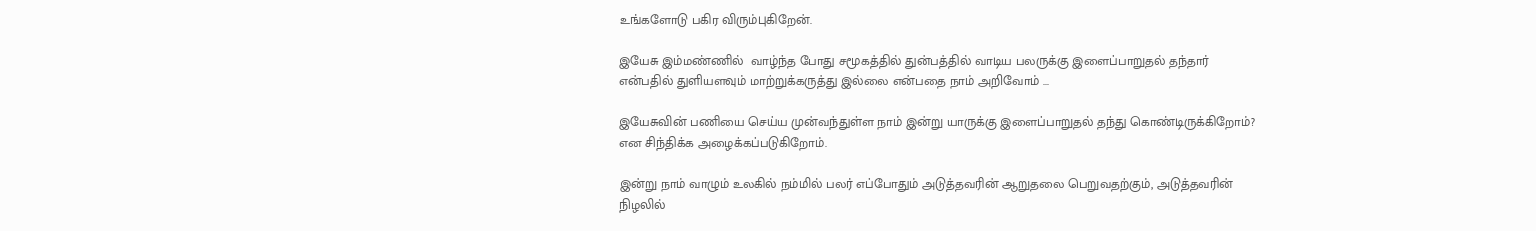உங்களோடு பகிர விரும்புகிறேன்.

இயேசு இம்மண்ணில்  வாழ்ந்த போது சமூகத்தில் துன்பத்தில் வாடிய பலருக்கு இளைப்பாறுதல் தந்தார் என்பதில் துளியளவும் மாற்றுக்கருத்து இல்லை என்பதை நாம் அறிவோம் ...

இயேசுவின் பணியை செய்ய முன்வந்துள்ள நாம் இன்று யாருக்கு இளைப்பாறுதல் தந்து கொண்டிருக்கிறோம்? என சிந்திக்க அழைக்கப்படுகிறோம்.

இன்று நாம் வாழும் உலகில் நம்மில் பலர் எப்போதும் அடுத்தவரின் ஆறுதலை பெறுவதற்கும், அடுத்தவரின் நிழலில்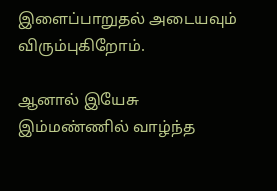இளைப்பாறுதல் அடையவும் விரும்புகிறோம்.

ஆனால் இயேசு இம்மண்ணில் வாழ்ந்த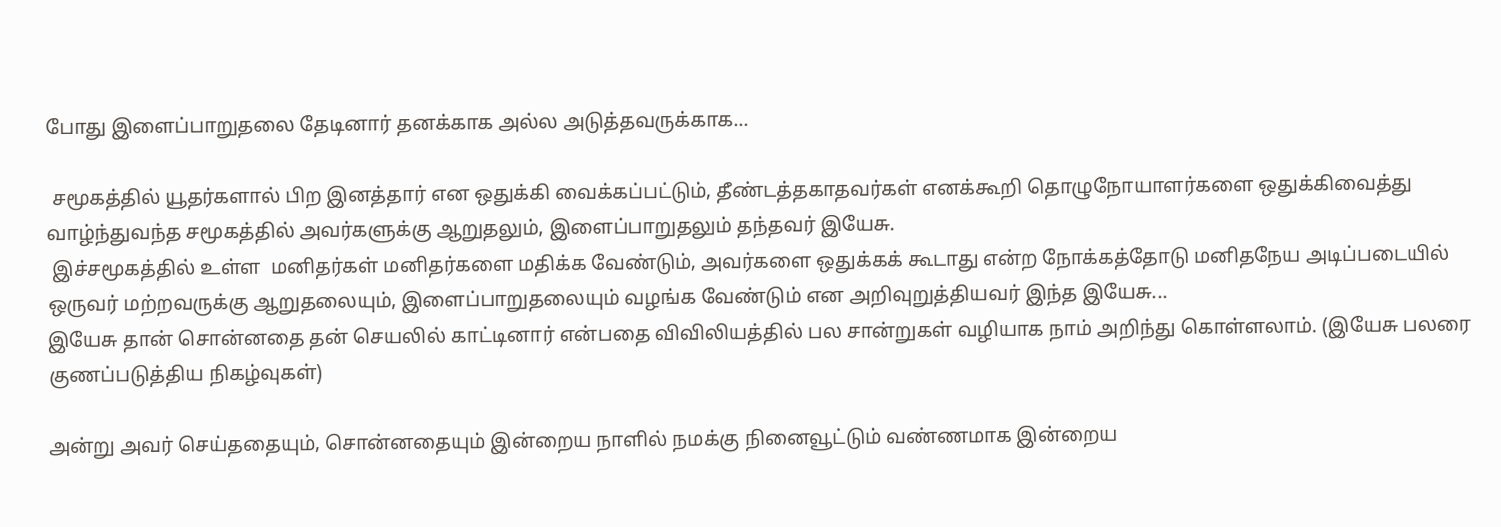போது இளைப்பாறுதலை தேடினார் தனக்காக அல்ல அடுத்தவருக்காக...

 சமூகத்தில் யூதர்களால் பிற இனத்தார் என ஒதுக்கி வைக்கப்பட்டும், தீண்டத்தகாதவர்கள் எனக்கூறி தொழுநோயாளர்களை ஒதுக்கிவைத்து வாழ்ந்துவந்த சமூகத்தில் அவர்களுக்கு ஆறுதலும், இளைப்பாறுதலும் தந்தவர் இயேசு.
 இச்சமூகத்தில் உள்ள  மனிதர்கள் மனிதர்களை மதிக்க வேண்டும், அவர்களை ஒதுக்கக் கூடாது என்ற நோக்கத்தோடு மனிதநேய அடிப்படையில் ஒருவர் மற்றவருக்கு ஆறுதலையும், இளைப்பாறுதலையும் வழங்க வேண்டும் என அறிவுறுத்தியவர் இந்த இயேசு...
இயேசு தான் சொன்னதை தன் செயலில் காட்டினார் என்பதை விவிலியத்தில் பல சான்றுகள் வழியாக நாம் அறிந்து கொள்ளலாம். (இயேசு பலரை குணப்படுத்திய நிகழ்வுகள்)

அன்று அவர் செய்ததையும், சொன்னதையும் இன்றைய நாளில் நமக்கு நினைவூட்டும் வண்ணமாக இன்றைய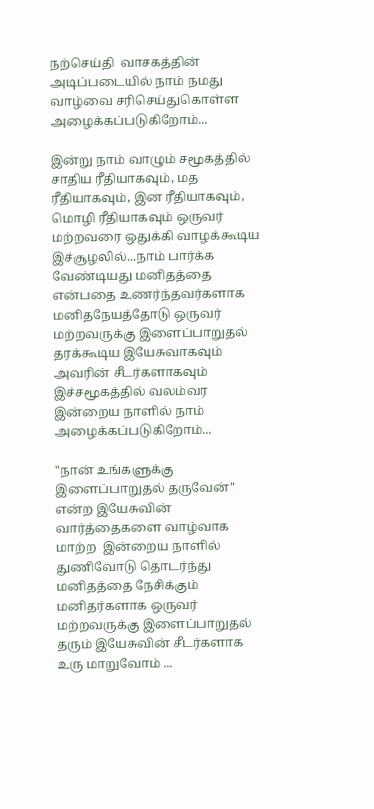நற்செய்தி  வாசகத்தின் அடிப்படையில் நாம் நமது வாழ்வை சரிசெய்துகொள்ள அழைக்கப்படுகிறோம்...

இன்று நாம் வாழும் சமூகத்தில் சாதிய ரீதியாகவும், மத ரீதியாகவும், இன ரீதியாகவும், மொழி ரீதியாகவும் ஒருவர் மற்றவரை ஒதுக்கி வாழக்கூடிய இச்சூழலில்...நாம் பார்க்க வேண்டியது மனிதத்தை என்பதை உணர்ந்தவர்களாக மனிதநேயத்தோடு ஒருவர் மற்றவருக்கு இளைப்பாறுதல் தரக்கூடிய இயேசுவாகவும் அவரின் சீடர்களாகவும் இச்சமூகத்தில் வலம்வர இன்றைய நாளில் நாம் அழைக்கப்படுகிறோம்...

"நான் உங்களுக்கு இளைப்பாறுதல் தருவேன்" என்ற இயேசுவின் வார்த்தைகளை வாழ்வாக மாற்ற  இன்றைய நாளில் துணிவோடு தொடர்ந்து மனிதத்தை நேசிக்கும் மனிதர்களாக ஒருவர் மற்றவருக்கு இளைப்பாறுதல் தரும் இயேசுவின் சீடர்களாக உரு மாறுவோம் ...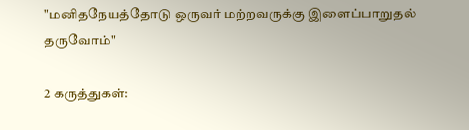"மனிதநேயத்தோடு ஒருவர் மற்றவருக்கு இளைப்பாறுதல் தருவோம்"

2 கருத்துகள்: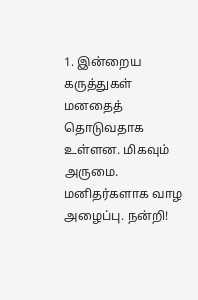1. இன்றைய கருத்துகள் மனதைத் தொடுவதாக உள்ளன. மிகவும் அருமை. மனிதர்களாக வாழ அழைப்பு. நன்றி!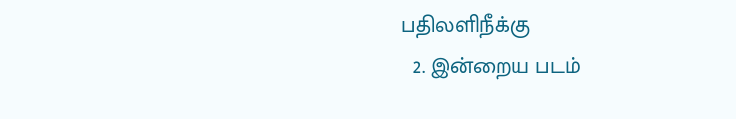பதிலளிநீக்கு
  2. இன்றைய படம்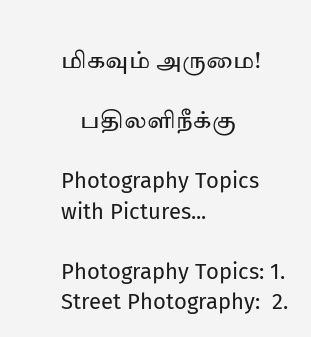மிகவும் அருமை!

    பதிலளிநீக்கு

Photography Topics with Pictures...

Photography Topics: 1. Street Photography:  2.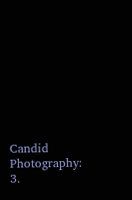Candid Photography: 3.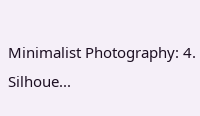Minimalist Photography: 4. Silhoue...